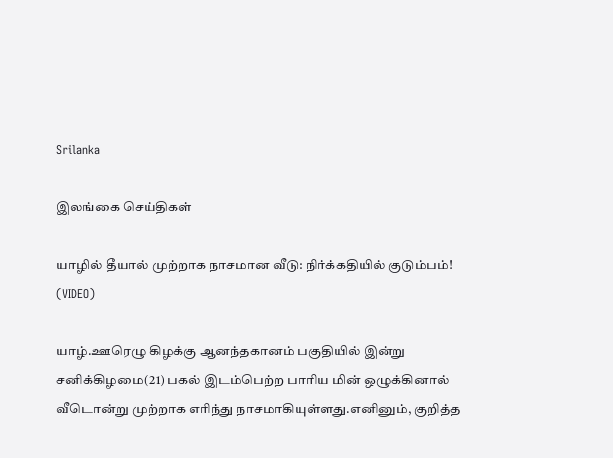Srilanka

இலங்கை செய்திகள்

யாழில் தீயால் முற்றாக நாசமான வீடு: நிர்க்கதியில் குடும்பம்! (VIDEO)

யாழ்.ஊரெழு கிழக்கு ஆனந்தகானம் பகுதியில் இன்று சனிக்கிழமை(21) பகல் இடம்பெற்ற பாரிய மின் ஒழுக்கினால் வீடொன்று முற்றாக எரிந்து நாசமாகியுள்ளது.எனினும், குறித்த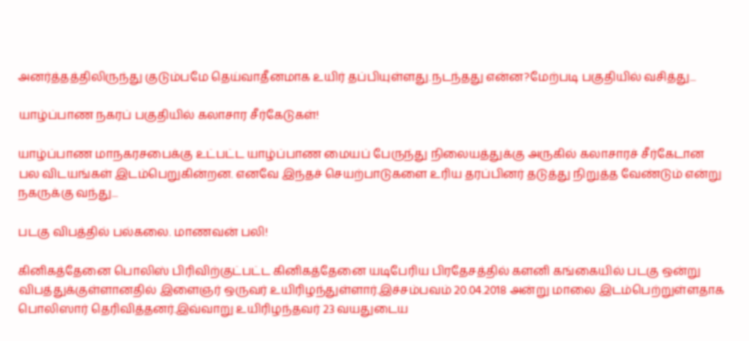அனர்த்தத்திலிருந்து குடும்பமே தெய்வாதீனமாக உயிர் தப்பியுள்ளது.நடந்தது என்ன?மேற்படி பகுதியில் வசித்து...

யாழ்ப்பாண நகரப் பகுதியில் கலாசார சீர்கேடுகள்!

யாழ்ப்பாண மாநகரசபைக்கு உட்பட்ட யாழ்ப்பாண மையப் பேருந்து நிலையத்துக்கு அருகில் கலாசாரச் சீர்கேடான பல விடயங்கள் இடம்பெறுகின்றன. எனவே இந்தச் செயற்பாடுகளை உரிய தரப்பினர் தடுத்து நிறுத்த வேண்டும் என்று நகருக்கு வந்து...

படகு விபத்தில் பல்கலை. மாணவன் பலி!

கினிகத்தேனை பொலிஸ் பிரிவிற்குட்பட்ட கினிகத்தேனை யடிபேரிய பிரதேசத்தில் களனி கங்கையில் படகு ஒன்று விபத்துக்குள்ளானதில் இளைஞர் ஒருவர் உயிரிழந்துள்ளார்.இச்சம்பவம் 20.04.2018 அன்று மாலை இடம்பெற்றுள்ளதாக பொலிஸார் தெரிவித்தனர்.இவ்வாறு உயிரிழந்தவர் 23 வயதுடைய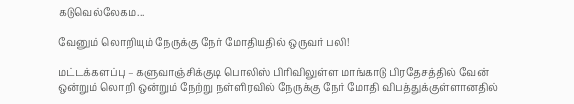கடுவெல்லேகம...

வேனும் லொறியும் நேருக்கு நேர் மோதியதில் ஒருவர் பலி!

மட்டக்களப்பு – களுவாஞ்சிக்குடி பொலிஸ் பிரிவிலுள்ள மாங்காடு பிரதேசத்தில் வேன் ஒன்றும் லொறி ஒன்றும் நேற்று நள்ளிரவில் நேருக்கு நேர் மோதி விபத்துக்குள்ளானதில்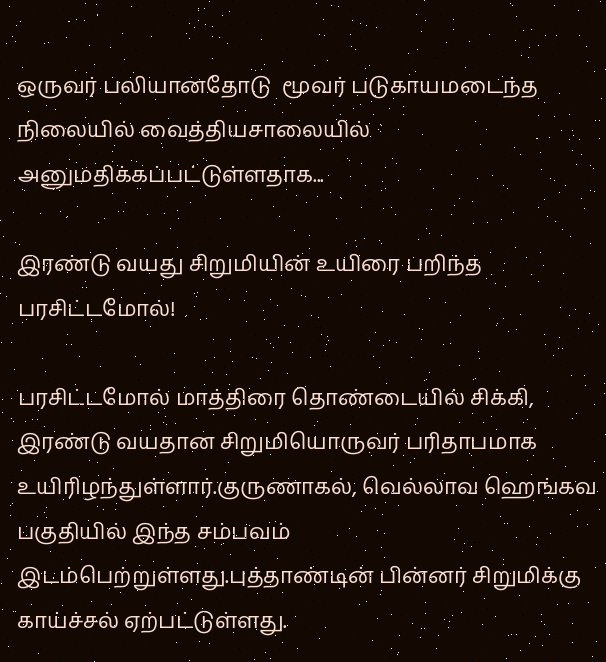ஒருவர் பலியானதோடு  மூவர் படுகாயமடைந்த நிலையில் வைத்தியசாலையில் அனுமதிக்கப்பட்டுள்ளதாக...

இரண்டு வயது சிறுமியின் உயிரை பறிந்த பரசிட்டமோல்!

பரசிட்டமோல் மாத்திரை தொண்டையில் சிக்கி, இரண்டு வயதான சிறுமியொருவர் பரிதாபமாக உயிரிழந்துள்ளார்.குருணாகல், வெல்லாவ ஹெங்கவ பகுதியில் இந்த சம்பவம் இடம்பெற்றுள்ளது.புத்தாண்டின் பின்னர் சிறுமிக்கு காய்ச்சல் ஏற்பட்டுள்ளது.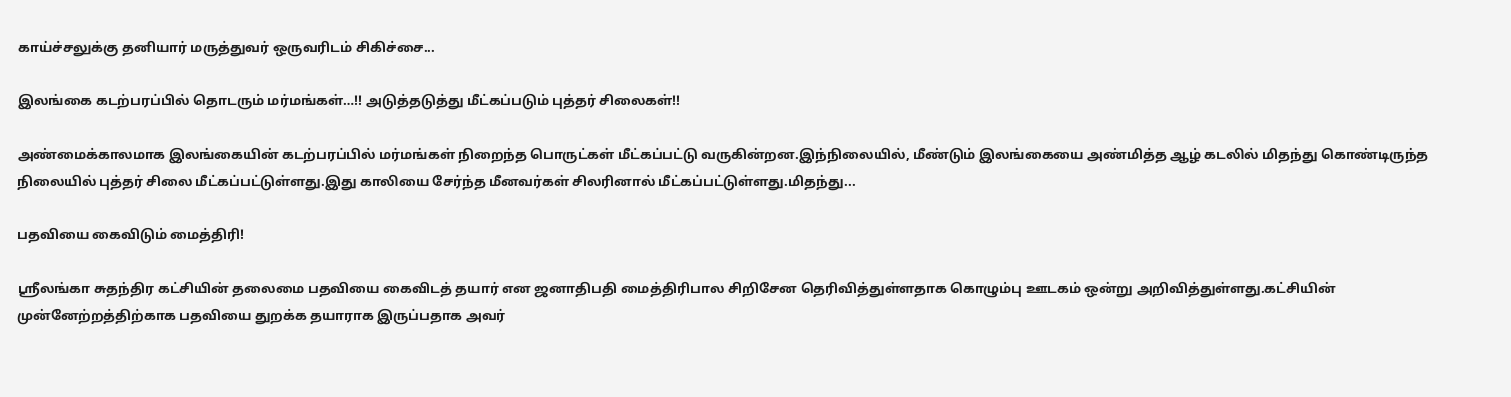காய்ச்சலுக்கு தனியார் மருத்துவர் ஒருவரிடம் சிகிச்சை...

இலங்கை கடற்பரப்பில் தொடரும் மர்மங்கள்…!! அடுத்தடுத்து மீட்கப்படும் புத்தர் சிலைகள்!!

அண்மைக்காலமாக இலங்கையின் கடற்பரப்பில் மர்மங்கள் நிறைந்த பொருட்கள் மீட்கப்பட்டு வருகின்றன.இந்நிலையில், மீண்டும் இலங்கையை அண்மித்த ஆழ் கடலில் மிதந்து கொண்டிருந்த நிலையில் புத்தர் சிலை மீட்கப்பட்டுள்ளது.இது காலியை சேர்ந்த மீனவர்கள் சிலரினால் மீட்கப்பட்டுள்ளது.மிதந்து...

பதவியை கைவிடும் மைத்திரி!

ஸ்ரீலங்கா சுதந்திர கட்சியின் தலைமை பதவியை கைவிடத் தயார் என ஜனாதிபதி மைத்திரிபால சிறிசேன தெரிவித்துள்ளதாக கொழும்பு ஊடகம் ஒன்று அறிவித்துள்ளது.கட்சியின் முன்னேற்றத்திற்காக பதவியை துறக்க தயாராக இருப்பதாக அவர்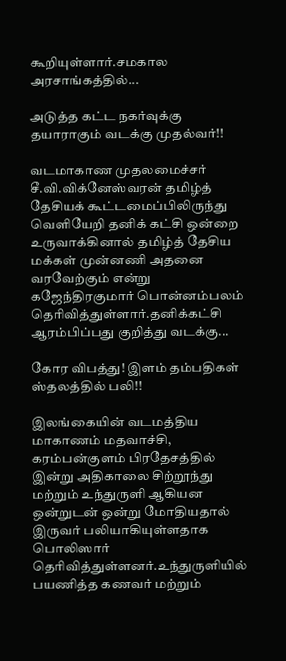கூறியுள்ளார்.சமகால அரசாங்கத்தில்...

அடுத்த கட்ட நகர்வுக்கு தயாராகும் வடக்கு முதல்வர்!!

வடமாகாண முதலமைச்சர் சீ.வி.விக்னேஸ்வரன் தமிழ்த் தேசியக் கூட்டமைப்பிலிருந்து வெளியேறி தனிக் கட்சி ஒன்றை உருவாக்கினால் தமிழ்த் தேசிய மக்கள் முன்னணி அதனை வரவேற்கும் என்று கஜேந்திரகுமார் பொன்னம்பலம் தெரிவித்துள்ளார்.தனிக்கட்சி ஆரம்பிப்பது குறித்து வடக்கு...

கோர விபத்து! இளம் தம்பதிகள் ஸ்தலத்தில் பலி!!

இலங்கையின் வடமத்திய மாகாணம் மதவாச்சி, கரம்பன்குளம் பிரதேசத்தில் இன்று அதிகாலை சிற்றூந்து மற்றும் உந்துருளி ஆகியன ஒன்றுடன் ஒன்று மோதியதால் இருவர் பலியாகியுள்ளதாக பொலிஸார் தெரிவித்துள்ளனர்.உந்துருளியில் பயணித்த கணவர் மற்றும்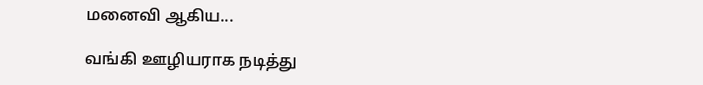மனைவி ஆகிய...

வங்கி ஊழியராக நடித்து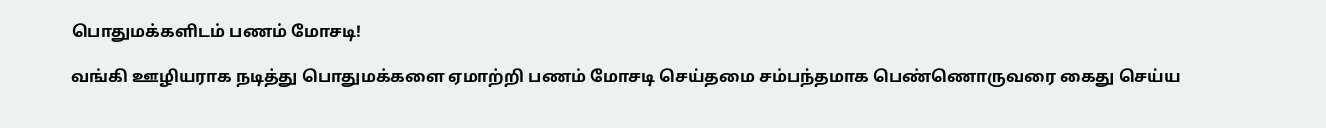பொதுமக்களிடம் பணம் மோசடி!

வங்கி ஊழியராக நடித்து பொதுமக்களை ஏமாற்றி பணம் மோசடி செய்தமை சம்பந்தமாக பெண்ணொருவரை கைது செய்ய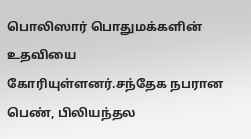பொலிஸார் பொதுமக்களின் உதவியை கோரியுள்ளனர்.சந்தேக நபரான பெண், பிலியந்தல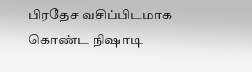பிரதேச வசிப்பிடமாக கொண்ட நிஷாடி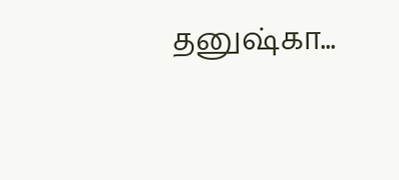தனுஷ்கா...